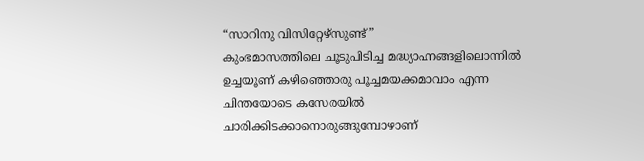“സാറിനു വിസിറ്റേഴ്സുണ്ട്”
കുംഭമാസത്തിലെ ചൂടുപിടിച്ച മദ്ധ്യാഹ്നങ്ങളിലൊന്നിൽ ഉച്ചയൂണ് കഴിഞ്ഞൊരു പൂച്ചമയക്കമാവാം എന്ന ചിന്തയോടെ കസേരയിൽ ചാരിക്കിടക്കാനൊരുങ്ങുമ്പോഴാണ്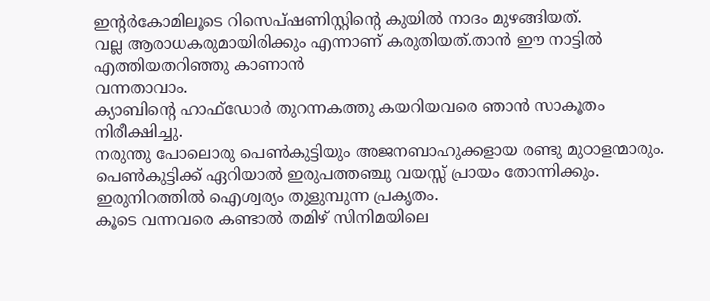ഇന്റർകോമിലൂടെ റിസെപ്ഷണിസ്റ്റിന്റെ കുയിൽ നാദം മുഴങ്ങിയത്.
വല്ല ആരാധകരുമായിരിക്കും എന്നാണ് കരുതിയത്.താൻ ഈ നാട്ടിൽ എത്തിയതറിഞ്ഞു കാണാൻ
വന്നതാവാം.
ക്യാബിന്റെ ഹാഫ്ഡോർ തുറന്നകത്തു കയറിയവരെ ഞാൻ സാകൂതം നിരീക്ഷിച്ചു.
നരുന്തു പോലൊരു പെൺകുട്ടിയും അജനബാഹുക്കളായ രണ്ടു മുഠാളന്മാരും.
പെൺകുട്ടിക്ക് ഏറിയാൽ ഇരുപത്തഞ്ചു വയസ്സ് പ്രായം തോന്നിക്കും.
ഇരുനിറത്തിൽ ഐശ്വര്യം തുളുമ്പുന്ന പ്രകൃതം.
കൂടെ വന്നവരെ കണ്ടാൽ തമിഴ് സിനിമയിലെ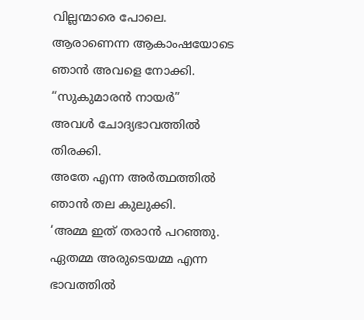വില്ലന്മാരെ പോലെ.
ആരാണെന്ന ആകാംഷയോടെ ഞാൻ അവളെ നോക്കി.
“സുകുമാരൻ നായർ”
അവൾ ചോദ്യഭാവത്തിൽ തിരക്കി.
അതേ എന്ന അർത്ഥത്തിൽ ഞാൻ തല കുലുക്കി.
‘അമ്മ ഇത് തരാൻ പറഞ്ഞു.
ഏതമ്മ അരുടെയമ്മ എന്ന ഭാവത്തിൽ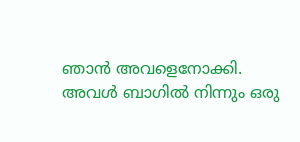ഞാൻ അവളെനോക്കി.
അവൾ ബാഗിൽ നിന്നും ഒരു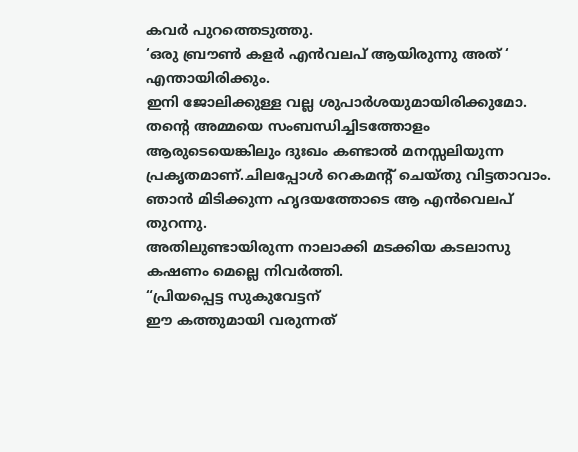കവർ പുറത്തെടുത്തു.
‘ഒരു ബ്രൗൺ കളർ എൻവലപ് ആയിരുന്നു അത് ‘
എന്തായിരിക്കും.
ഇനി ജോലിക്കുള്ള വല്ല ശുപാർശയുമായിരിക്കുമോ.
തന്റെ അമ്മയെ സംബന്ധിച്ചിടത്തോളം ആരുടെയെങ്കിലും ദുഃഖം കണ്ടാൽ മനസ്സലിയുന്ന പ്രകൃതമാണ്.ചിലപ്പോൾ റെകമന്റ് ചെയ്തു വിട്ടതാവാം.
ഞാൻ മിടിക്കുന്ന ഹൃദയത്തോടെ ആ എൻവെലപ് തുറന്നു.
അതിലുണ്ടായിരുന്ന നാലാക്കി മടക്കിയ കടലാസു കഷണം മെല്ലെ നിവർത്തി.
“പ്രിയപ്പെട്ട സുകുവേട്ടന്
ഈ കത്തുമായി വരുന്നത്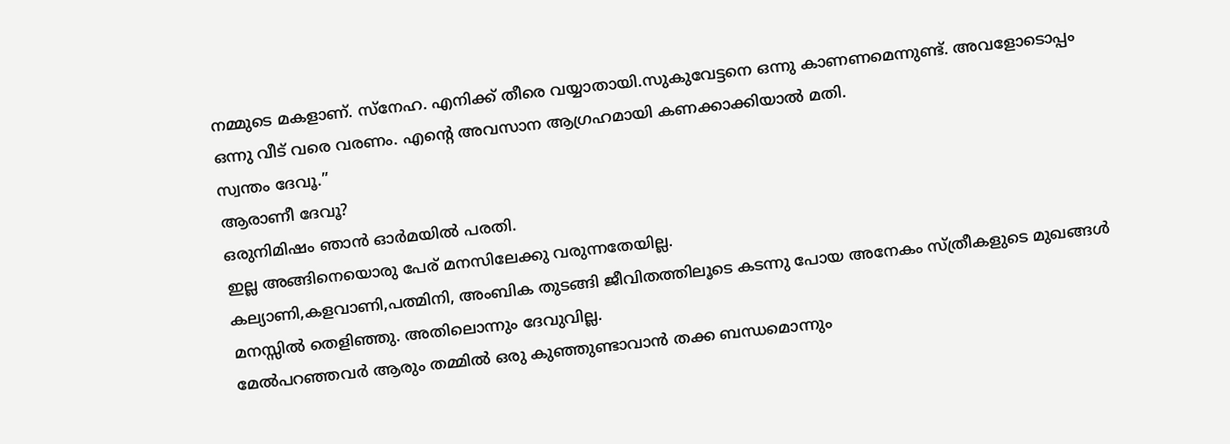നമ്മുടെ മകളാണ്. സ്നേഹ. എനിക്ക് തീരെ വയ്യാതായി.സുകുവേട്ടനെ ഒന്നു കാണണമെന്നുണ്ട്. അവളോടൊപ്പം ഒന്നു വീട് വരെ വരണം. എന്റെ അവസാന ആഗ്രഹമായി കണക്കാക്കിയാൽ മതി.
സ്വന്തം ദേവൂ.”
ആരാണീ ദേവൂ?
ഒരുനിമിഷം ഞാൻ ഓർമയിൽ പരതി.
ഇല്ല അങ്ങിനെയൊരു പേര് മനസിലേക്കു വരുന്നതേയില്ല.
കല്യാണി,കളവാണി,പത്മിനി, അംബിക തുടങ്ങി ജീവിതത്തിലൂടെ കടന്നു പോയ അനേകം സ്ത്രീകളുടെ മുഖങ്ങൾ മനസ്സിൽ തെളിഞ്ഞു. അതിലൊന്നും ദേവുവില്ല.
മേൽപറഞ്ഞവർ ആരും തമ്മിൽ ഒരു കുഞ്ഞുണ്ടാവാൻ തക്ക ബന്ധമൊന്നും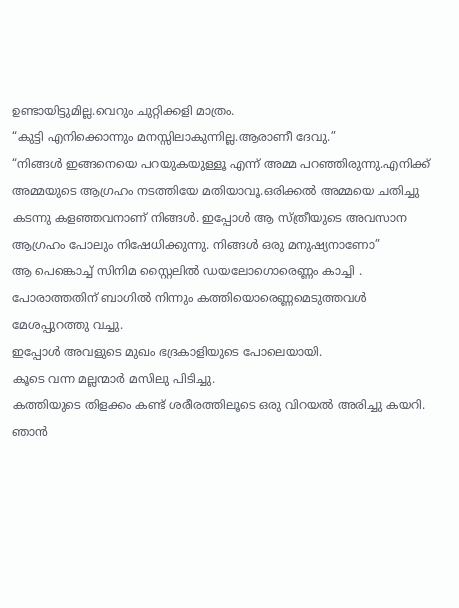ഉണ്ടായിട്ടുമില്ല.വെറും ചുറ്റിക്കളി മാത്രം.
“കുട്ടി എനിക്കൊന്നും മനസ്സിലാകുന്നില്ല.ആരാണീ ദേവു.”
“നിങ്ങൾ ഇങ്ങനെയെ പറയുകയുള്ളൂ എന്ന് അമ്മ പറഞ്ഞിരുന്നു.എനിക്ക് അമ്മയുടെ ആഗ്രഹം നടത്തിയേ മതിയാവൂ.ഒരിക്കൽ അമ്മയെ ചതിച്ചു കടന്നു കളഞ്ഞവനാണ് നിങ്ങൾ. ഇപ്പോൾ ആ സ്ത്രീയുടെ അവസാന ആഗ്രഹം പോലും നിഷേധിക്കുന്നു. നിങ്ങൾ ഒരു മനുഷ്യനാണോ”
ആ പെങ്കൊച്ച് സിനിമ സ്റ്റൈലിൽ ഡയലോഗൊരെണ്ണം കാച്ചി .
പോരാത്തതിന് ബാഗിൽ നിന്നും കത്തിയൊരെണ്ണമെടുത്തവൾ മേശപ്പുറത്തു വച്ചു.
ഇപ്പോൾ അവളുടെ മുഖം ഭദ്രകാളിയുടെ പോലെയായി.
കൂടെ വന്ന മല്ലന്മാർ മസിലു പിടിച്ചു.
കത്തിയുടെ തിളക്കം കണ്ട് ശരീരത്തിലൂടെ ഒരു വിറയൽ അരിച്ചു കയറി.
ഞാൻ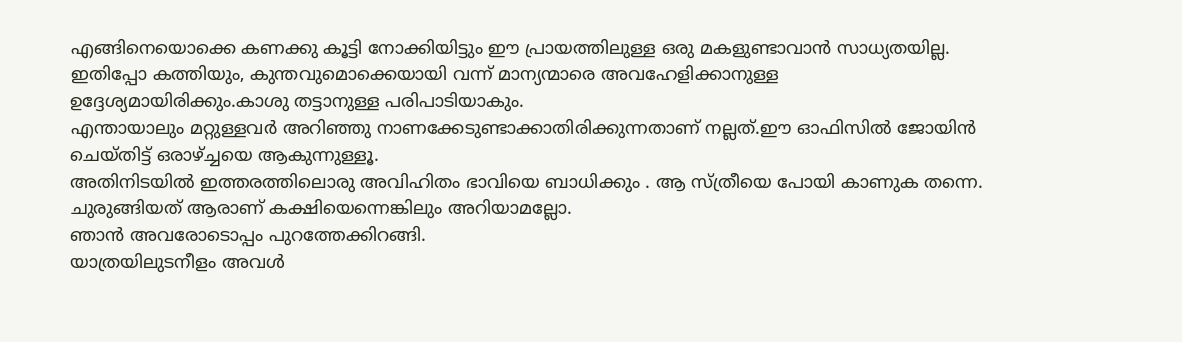എങ്ങിനെയൊക്കെ കണക്കു കൂട്ടി നോക്കിയിട്ടും ഈ പ്രായത്തിലുള്ള ഒരു മകളുണ്ടാവാൻ സാധ്യതയില്ല.
ഇതിപ്പോ കത്തിയും, കുന്തവുമൊക്കെയായി വന്ന് മാന്യന്മാരെ അവഹേളിക്കാനുള്ള ഉദ്ദേശ്യമായിരിക്കും.കാശു തട്ടാനുള്ള പരിപാടിയാകും.
എന്തായാലും മറ്റുള്ളവർ അറിഞ്ഞു നാണക്കേടുണ്ടാക്കാതിരിക്കുന്നതാണ് നല്ലത്.ഈ ഓഫിസിൽ ജോയിൻ ചെയ്തിട്ട് ഒരാഴ്ച്ചയെ ആകുന്നുള്ളൂ.
അതിനിടയിൽ ഇത്തരത്തിലൊരു അവിഹിതം ഭാവിയെ ബാധിക്കും . ആ സ്ത്രീയെ പോയി കാണുക തന്നെ. ചുരുങ്ങിയത് ആരാണ് കക്ഷിയെന്നെങ്കിലും അറിയാമല്ലോ.
ഞാൻ അവരോടൊപ്പം പുറത്തേക്കിറങ്ങി.
യാത്രയിലുടനീളം അവൾ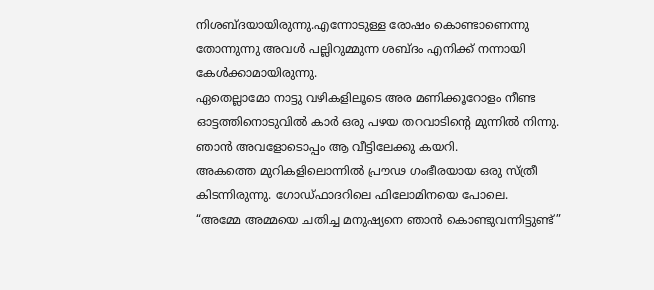നിശബ്ദയായിരുന്നു.എന്നോടുള്ള രോഷം കൊണ്ടാണെന്നു തോന്നുന്നു അവൾ പല്ലിറുമ്മുന്ന ശബ്ദം എനിക്ക് നന്നായി കേൾക്കാമായിരുന്നു.
ഏതെല്ലാമോ നാട്ടു വഴികളിലൂടെ അര മണിക്കൂറോളം നീണ്ട ഓട്ടത്തിനൊടുവിൽ കാർ ഒരു പഴയ തറവാടിന്റെ മുന്നിൽ നിന്നു.
ഞാൻ അവളോടൊപ്പം ആ വീട്ടിലേക്കു കയറി.
അകത്തെ മുറികളിലൊന്നിൽ പ്രൗഢ ഗംഭീരയായ ഒരു സ്ത്രീ കിടന്നിരുന്നു. ഗോഡ്ഫാദറിലെ ഫിലോമിനയെ പോലെ.
“അമ്മേ അമ്മയെ ചതിച്ച മനുഷ്യനെ ഞാൻ കൊണ്ടുവന്നിട്ടുണ്ട്”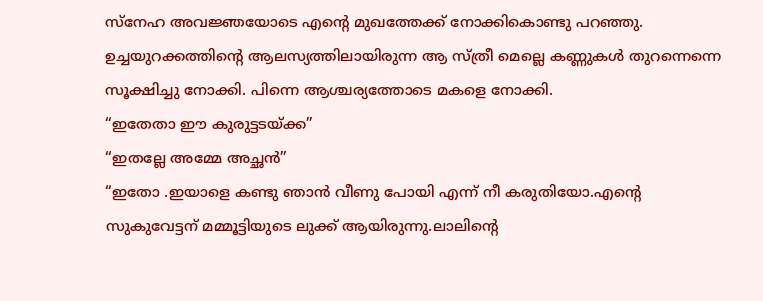സ്നേഹ അവജ്ഞയോടെ എന്റെ മുഖത്തേക്ക് നോക്കികൊണ്ടു പറഞ്ഞു.
ഉച്ചയുറക്കത്തിന്റെ ആലസ്യത്തിലായിരുന്ന ആ സ്ത്രീ മെല്ലെ കണ്ണുകൾ തുറന്നെന്നെ സൂക്ഷിച്ചു നോക്കി. പിന്നെ ആശ്ചര്യത്തോടെ മകളെ നോക്കി.
“ഇതേതാ ഈ കുരുട്ടടയ്ക്ക”
“ഇതല്ലേ അമ്മേ അച്ഛൻ”
“ഇതോ .ഇയാളെ കണ്ടു ഞാൻ വീണു പോയി എന്ന് നീ കരുതിയോ.എന്റെ സുകുവേട്ടന് മമ്മൂട്ടിയുടെ ലുക്ക് ആയിരുന്നു.ലാലിന്റെ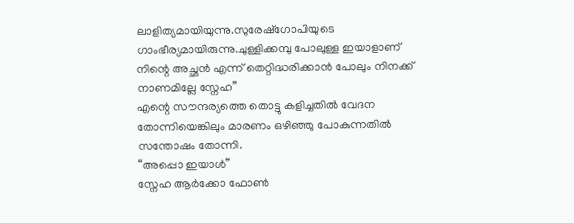ലാളിത്യമായിയുന്നു.സുരേഷ്ഗോപിയുടെ ഗാംഭീര്യമായിരുന്നു.ചുള്ളിക്കമ്പു പോലുള്ള ഇയാളാണ് നിന്റെ അച്ഛൻ എന്ന് തെറ്റിദ്ധരിക്കാൻ പോലും നിനക്ക് നാണമില്ലേ സ്നേഹ”
എന്റെ സൗന്ദര്യത്തെ തൊട്ടു കളിച്ചതിൽ വേദന തോന്നിയെങ്കിലും മാരണം ഒഴിഞ്ഞു പോകുന്നതിൽ സന്തോഷം തോന്നി.
“അപ്പൊ ഇയാൾ”
സ്നേഹ ആർക്കോ ഫോൺ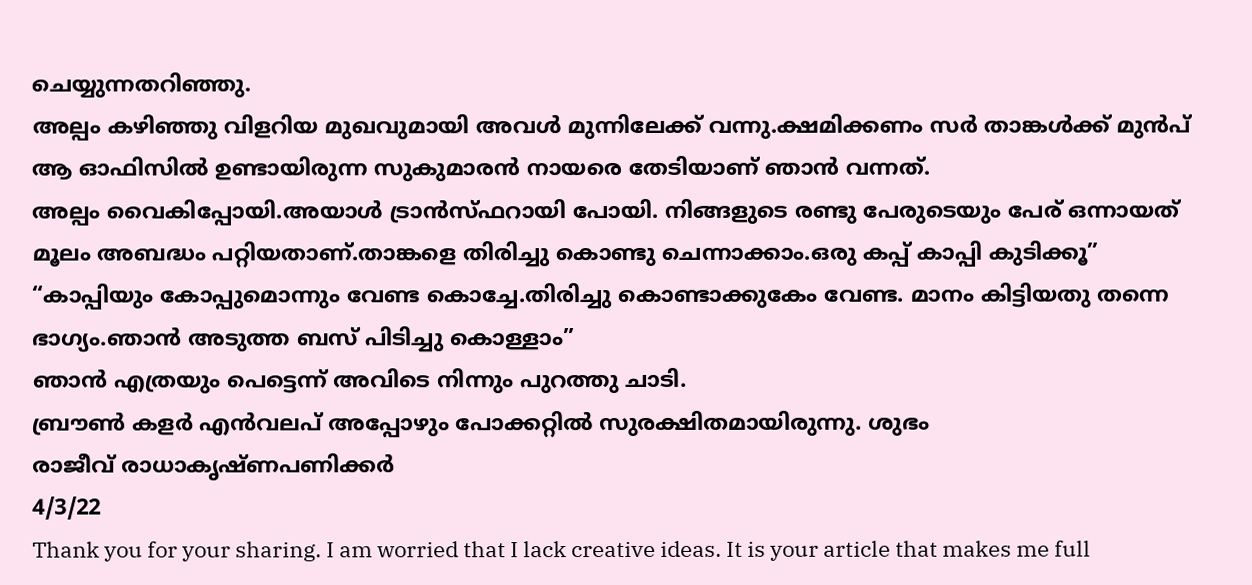ചെയ്യുന്നതറിഞ്ഞു.
അല്പം കഴിഞ്ഞു വിളറിയ മുഖവുമായി അവൾ മുന്നിലേക്ക് വന്നു.ക്ഷമിക്കണം സർ താങ്കൾക്ക് മുൻപ് ആ ഓഫിസിൽ ഉണ്ടായിരുന്ന സുകുമാരൻ നായരെ തേടിയാണ് ഞാൻ വന്നത്.
അല്പം വൈകിപ്പോയി.അയാൾ ട്രാൻസ്ഫറായി പോയി. നിങ്ങളുടെ രണ്ടു പേരുടെയും പേര് ഒന്നായത് മൂലം അബദ്ധം പറ്റിയതാണ്.താങ്കളെ തിരിച്ചു കൊണ്ടു ചെന്നാക്കാം.ഒരു കപ്പ് കാപ്പി കുടിക്കൂ”
“കാപ്പിയും കോപ്പുമൊന്നും വേണ്ട കൊച്ചേ.തിരിച്ചു കൊണ്ടാക്കുകേം വേണ്ട. മാനം കിട്ടിയതു തന്നെ ഭാഗ്യം.ഞാൻ അടുത്ത ബസ് പിടിച്ചു കൊള്ളാം”
ഞാൻ എത്രയും പെട്ടെന്ന് അവിടെ നിന്നും പുറത്തു ചാടി.
ബ്രൗൺ കളർ എൻവലപ് അപ്പോഴും പോക്കറ്റിൽ സുരക്ഷിതമായിരുന്നു. ശുഭം
രാജീവ് രാധാകൃഷ്ണപണിക്കർ
4/3/22
Thank you for your sharing. I am worried that I lack creative ideas. It is your article that makes me full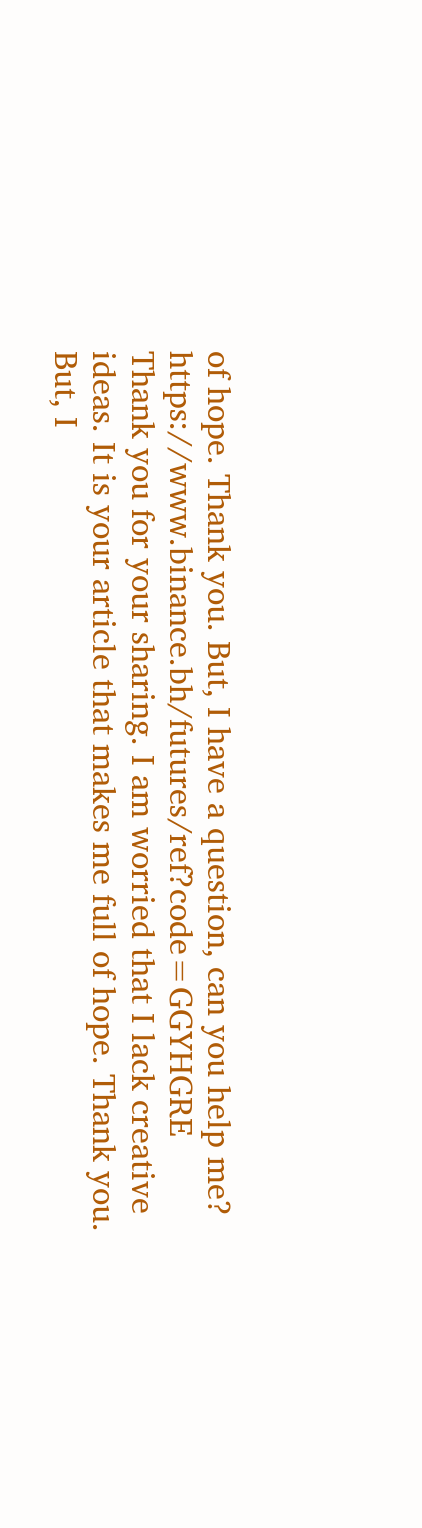of hope. Thank you. But, I have a question, can you help me? https://www.binance.bh/futures/ref?code=GGYHGRE
Thank you for your sharing. I am worried that I lack creative ideas. It is your article that makes me full of hope. Thank you. But, I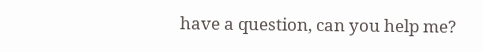have a question, can you help me?